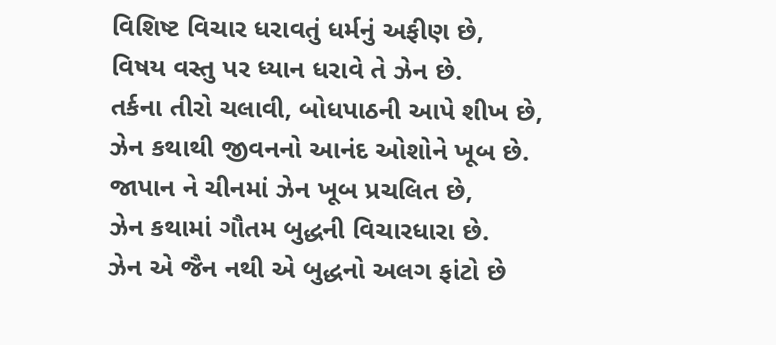વિશિષ્ટ વિચાર ધરાવતું ધર્મનું અફીણ છે,
વિષય વસ્તુ પર ધ્યાન ધરાવે તે ઝેન છે.
તર્કના તીરો ચલાવી, બોધપાઠની આપે શીખ છે,
ઝેન કથાથી જીવનનો આનંદ ઓશોને ખૂબ છે.
જાપાન ને ચીનમાં ઝેન ખૂબ પ્રચલિત છે,
ઝેન કથામાં ગૌતમ બુદ્ધની વિચારધારા છે.
ઝેન એ જૈન નથી એ બુદ્ધનો અલગ ફાંટો છે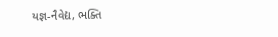યજ્ઞ-નૈવેદ્ય, ભક્તિ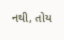નથી, તોય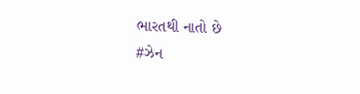ભારતથી નાતો છે
#ઝેન